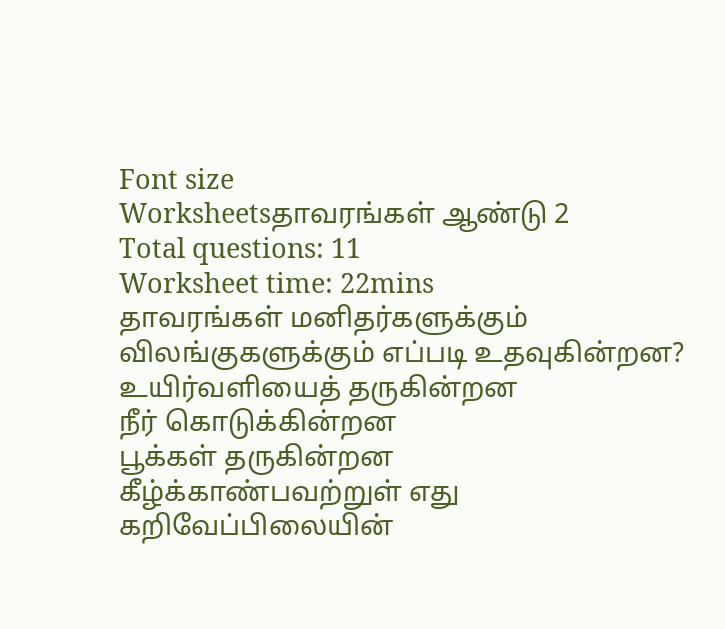Font size
Worksheetsதாவரங்கள் ஆண்டு 2
Total questions: 11
Worksheet time: 22mins
தாவரங்கள் மனிதர்களுக்கும் விலங்குகளுக்கும் எப்படி உதவுகின்றன?
உயிர்வளியைத் தருகின்றன
நீர் கொடுக்கின்றன
பூக்கள் தருகின்றன
கீழ்க்காண்பவற்றுள் எது கறிவேப்பிலையின்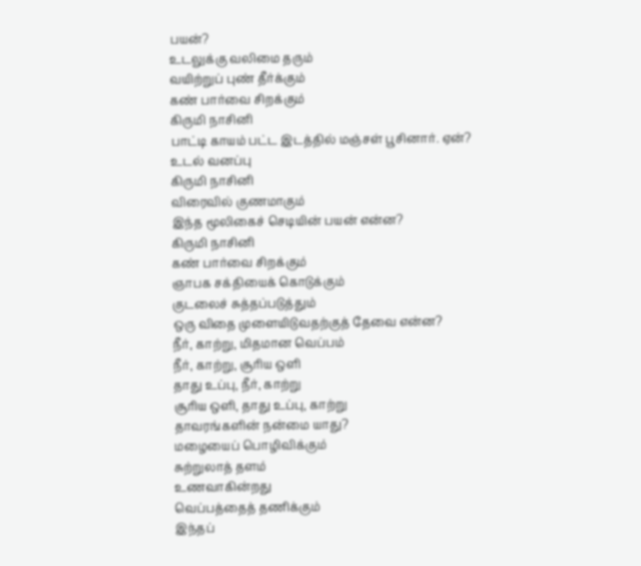பயன்?
உடலுக்கு வலிமை தரும்
வயிற்றுப் புண் தீர்க்கும்
கண் பார்வை சிறக்கும்
கிருமி நாசினி
பாட்டி காயம் பட்ட இடத்தில் மஞ்சள் பூசினார். ஏன்?
உடல் வனப்பு
கிருமி நாசினி
விரைவில் குணமாகும்
இந்த மூலிகைச் செடியின் பயன் என்ன?
கிருமி நாசினி
கண் பார்வை சிறக்கும்
ஞாபக சக்தியைக் கொடுக்கும்
குடலைச் சுத்தப்படுத்தும்
ஒரு விதை முளையிடுவதற்குத் தேவை என்ன?
நீர், காற்று, மிதமான வெப்பம்
நீர், காற்று, சூரிய ஒளி
தாது உப்பு, நீர், காற்று
சூரிய ஒளி, தாது உப்பு, காற்று
தாவரங்களின் நன்மை யாது?
மழையைப் பொழிவிக்கும்
சுற்றுலாத் தளம்
உணவாகின்றது
வெப்பத்தைத் தணிக்கும்
இந்தப்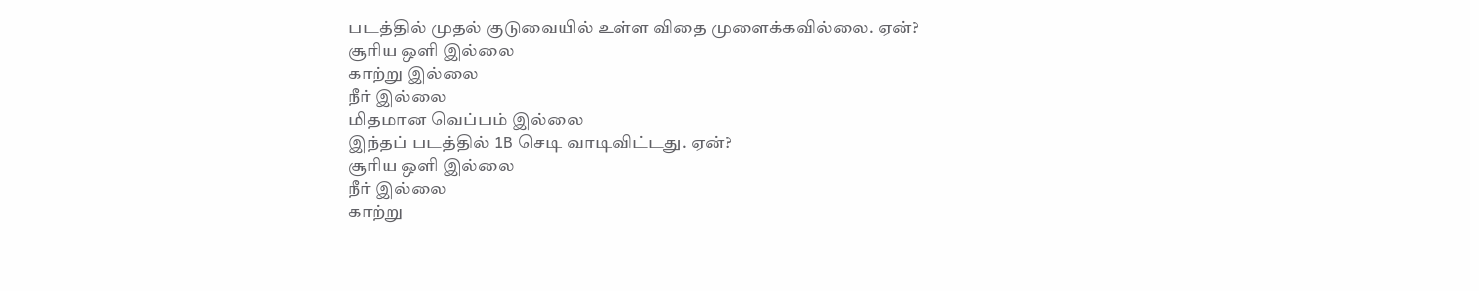படத்தில் முதல் குடுவையில் உள்ள விதை முளைக்கவில்லை. ஏன்?
சூரிய ஒளி இல்லை
காற்று இல்லை
நீர் இல்லை
மிதமான வெப்பம் இல்லை
இந்தப் படத்தில் 1B செடி வாடிவிட்டது. ஏன்?
சூரிய ஒளி இல்லை
நீர் இல்லை
காற்று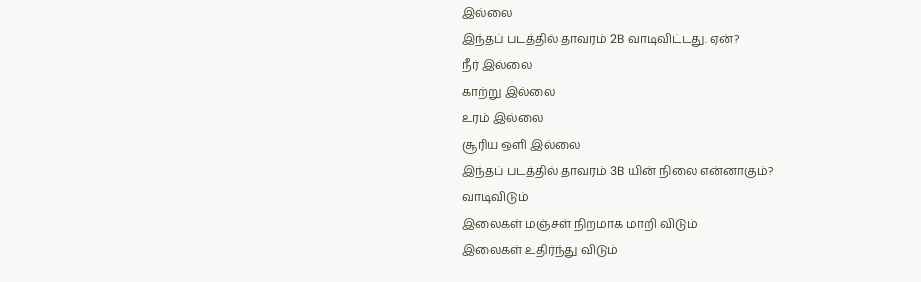இல்லை
இந்தப் படத்தில் தாவரம் 2B வாடிவிட்டது. ஏன்?
நீர் இல்லை
காற்று இல்லை
உரம் இல்லை
சூரிய ஒளி இல்லை
இந்தப் படத்தில் தாவரம் 3B யின் நிலை என்னாகும்?
வாடிவிடும்
இலைகள் மஞ்சள் நிறமாக மாறி விடும்
இலைகள் உதிர்ந்து விடும்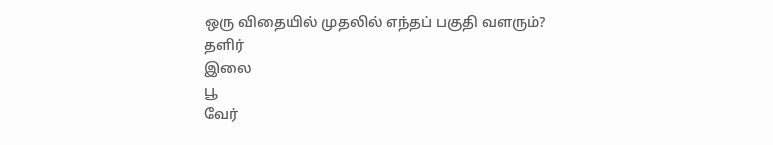ஒரு விதையில் முதலில் எந்தப் பகுதி வளரும்?
தளிர்
இலை
பூ
வேர்